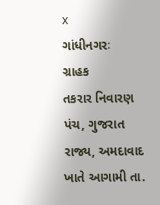x
ગાંધીનગરઃ
ગ્રાહક
તકરાર નિવારણ પંચ, ગુજરાત રાજ્ય, અમદાવાદ ખાતે આગામી તા.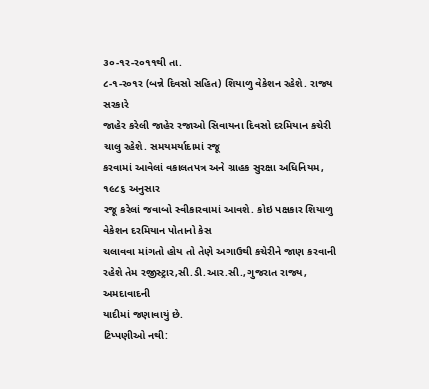૩૦-૧ર-ર૦૧૧થી તા.
૮-૧-ર૦૧ર (બન્ને દિવસો સહિત) શિયાળુ વેકેશન રહેશે. રાજ્ય સરકારે
જાહેર કરેલી જાહેર રજાઓ સિવાયના દિવસો દરમિયાન કચેરી ચાલુ રહેશે. સમયમર્યાદામાં રજૂ
કરવામાં આવેલાં વકાલતપત્ર અને ગ્રાહક સુરક્ષા અધિનિયમ, ૧૯૮૬ અનુસાર
રજૂ કરેલાં જવાબો સ્વીકારવામાં આવશે. કોઇ પક્ષકાર શિયાળુ વેકેશન દરમિયાન પોતાનો કેસ
ચલાવવા માંગતો હોય તો તેણે અગાઉથી કચેરીને જાણ કરવાની રહેશે તેમ રજીસ્ટ્રાર,સી.ડી.આર.સી.,ગુજરાત રાજ્ય, અમદાવાદની
યાદીમાં જણાવાયું છે.
ટિપ્પણીઓ નથી: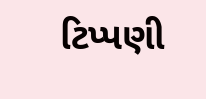ટિપ્પણી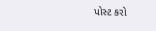પોસ્ટ કરો